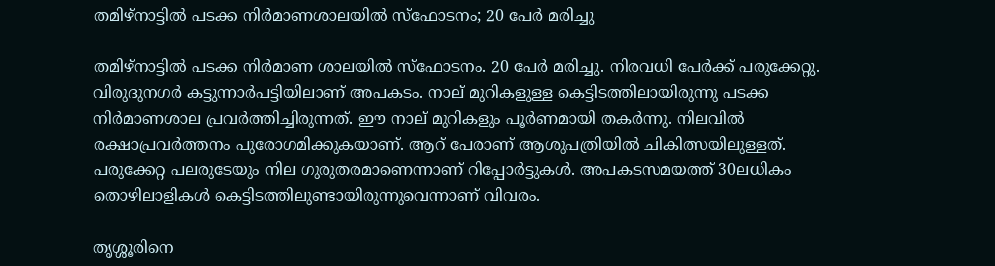തമിഴ്‌നാട്ടില്‍ പടക്ക നിര്‍മാണശാലയില്‍ സ്‌ഫോടനം; 20 പേര്‍ മരിച്ചു

തമിഴ്‌നാട്ടില്‍ പടക്ക നിര്‍മാണ ശാലയില്‍ സ്‌ഫോടനം. 20 പേര്‍ മരിച്ചു. നിരവധി പേര്‍ക്ക് പരുക്കേറ്റു. വിരുദുനഗര്‍ കട്ടുന്നാര്‍പട്ടിയിലാണ് അപകടം. നാല് മുറികളുള്ള കെട്ടിടത്തിലായിരുന്നു പടക്ക നിര്‍മാണശാല പ്രവര്‍ത്തിച്ചിരുന്നത്. ഈ നാല് മുറികളും പൂര്‍ണമായി തകര്‍ന്നു. നിലവില്‍ രക്ഷാപ്രവര്‍ത്തനം പുരോഗമിക്കുകയാണ്. ആറ് പേരാണ് ആശുപത്രിയില്‍ ചികിത്സയിലുള്ളത്. പരുക്കേറ്റ പലരുടേയും നില ഗുരുതരമാണെന്നാണ് റിപ്പോര്‍ട്ടുകള്‍. അപകടസമയത്ത് 30ലധികം തൊഴിലാളികള്‍ കെട്ടിടത്തിലുണ്ടായിരുന്നുവെന്നാണ് വിവരം.

തൃശ്ശൂരിനെ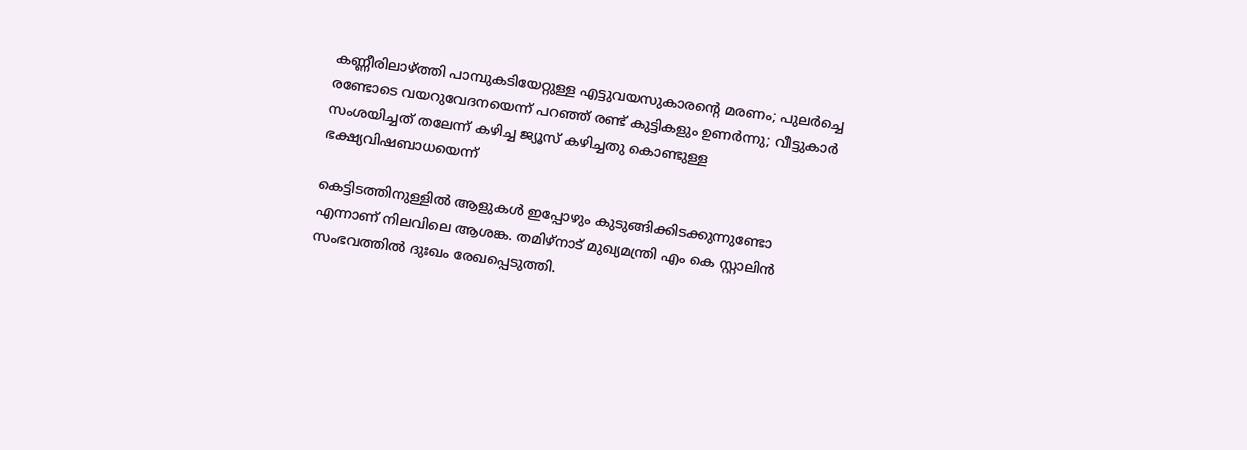കണ്ണീരിലാഴ്ത്തി പാമ്പുകടിയേറ്റുള്ള എട്ടുവയസുകാരന്റെ മരണം; പുലര്‍ച്ചെ രണ്ടോടെ വയറുവേദനയെന്ന് പറഞ്ഞ് രണ്ട് കുട്ടികളും ഉണര്‍ന്നു; വീട്ടുകാര്‍ സംശയിച്ചത് തലേന്ന് കഴിച്ച ജ്യൂസ് കഴിച്ചതു കൊണ്ടുള്ള ഭക്ഷ്യവിഷബാധയെന്ന്

കെട്ടിടത്തിനുള്ളില്‍ ആളുകള്‍ ഇപ്പോഴും കുടുങ്ങിക്കിടക്കുന്നുണ്ടോ എന്നാണ് നിലവിലെ ആശങ്ക. തമിഴ്‌നാട് മുഖ്യമന്ത്രി എം കെ സ്റ്റാലിന്‍ സംഭവത്തില്‍ ദുഃഖം രേഖപ്പെടുത്തി.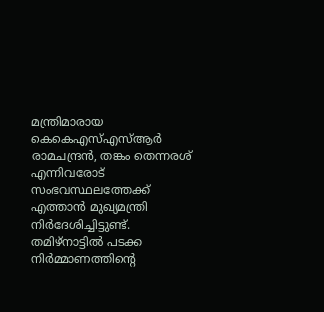മന്ത്രിമാരായ കെകെഎസ്എസ്ആര്‍ രാമചന്ദ്രന്‍, തങ്കം തെന്നരശ് എന്നിവരോട് സംഭവസ്ഥലത്തേക്ക് എത്താന്‍ മുഖ്യമന്ത്രി നിര്‍ദേശിച്ചിട്ടുണ്ട്. തമിഴ്‌നാട്ടില്‍ പടക്ക നിര്‍മ്മാണത്തിന്റെ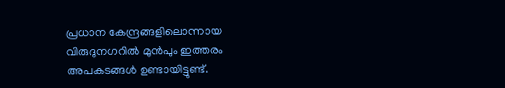പ്രധാന കേന്ദ്രങ്ങളിലൊന്നായ വിരുദുനഗറില്‍ മുന്‍പും ഇത്തരം അപകടങ്ങള്‍ ഉണ്ടായിട്ടുണ്ട്.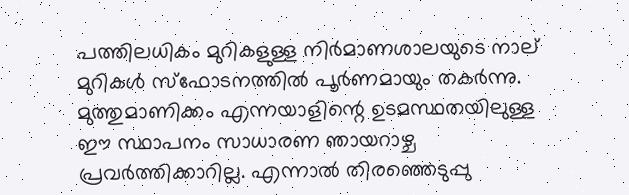പത്തിലധികം മുറികളുള്ള നിർമാണശാലയുടെ നാല് മുറികൾ സ്ഫോടനത്തിൽ പൂർണമായും തകർന്നു. മുത്തുമാണിക്കം എന്നയാളിന്റെ ഉടമസ്ഥതയിലുള്ള ഈ സ്ഥാപനം സാധാരണ ഞായറാഴ്ച പ്രവർത്തിക്കാറില്ല. എന്നാൽ തിരഞ്ഞെടുപ്പു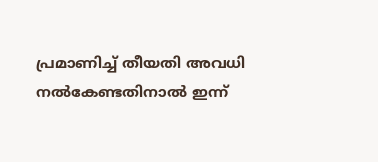പ്രമാണിച്ച് തീയതി അവധി നൽകേണ്ടതിനാൽ ഇന്ന്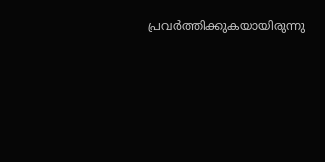പ്രവർത്തിക്കുകയായിരുന്നു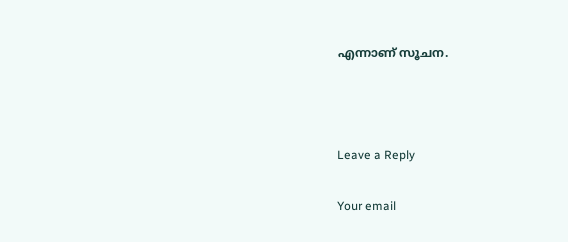എന്നാണ് സൂചന.



Leave a Reply

Your email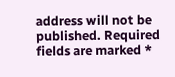address will not be published. Required fields are marked *